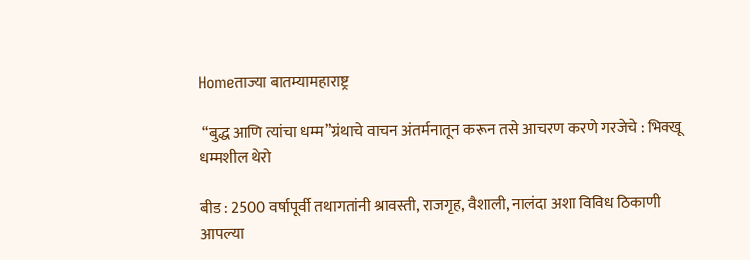Homeताज्या बातम्यामहाराष्ट्र

 “बुद्ध आणि त्यांचा धम्म”ग्रंथाचे वाचन अंतर्मनातून करून तसे आचरण करणे गरजेचे : भिक्खू धम्मशील थेरो

बीड : 2500 वर्षापूर्वी तथागतांनी श्रावस्ती, राजगृह, वैशाली, नालंदा अशा विविध ठिकाणी आपल्या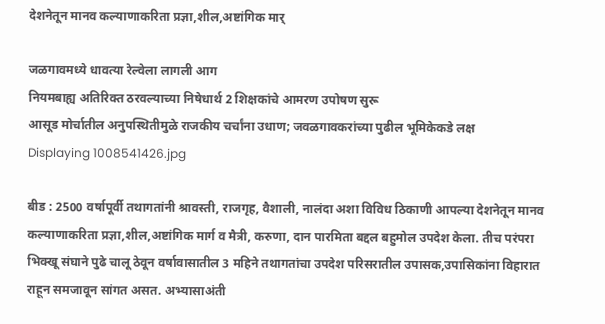देशनेतून मानव कल्याणाकरिता प्रज्ञा,शील,अष्टांगिक मार्

जळगावमध्ये धावत्या रेल्वेला लागली आग
नियमबाह्य अतिरिक्त ठरवल्याच्या निषेधार्थ 2 शिक्षकांचे आमरण उपोषण सुरू
आसूड मोर्चातील अनुपस्थितीमुळे राजकीय चर्चांना उधाण; जवळगावकरांच्या पुढील भूमिकेकडे लक्ष
Displaying 1008541426.jpg

बीड : 2500 वर्षापूर्वी तथागतांनी श्रावस्ती, राजगृह, वैशाली, नालंदा अशा विविध ठिकाणी आपल्या देशनेतून मानव कल्याणाकरिता प्रज्ञा,शील,अष्टांगिक मार्ग व मैत्री, करुणा, दान पारमिता बद्दल बहुमोल उपदेश केला. तीच परंपरा भिक्खू संघाने पुढे चालू ठेवून वर्षावासातील 3 महिने तथागतांचा उपदेश परिसरातील उपासक,उपासिकांना विहारात राहून समजावून सांगत असत. अभ्यासाअंती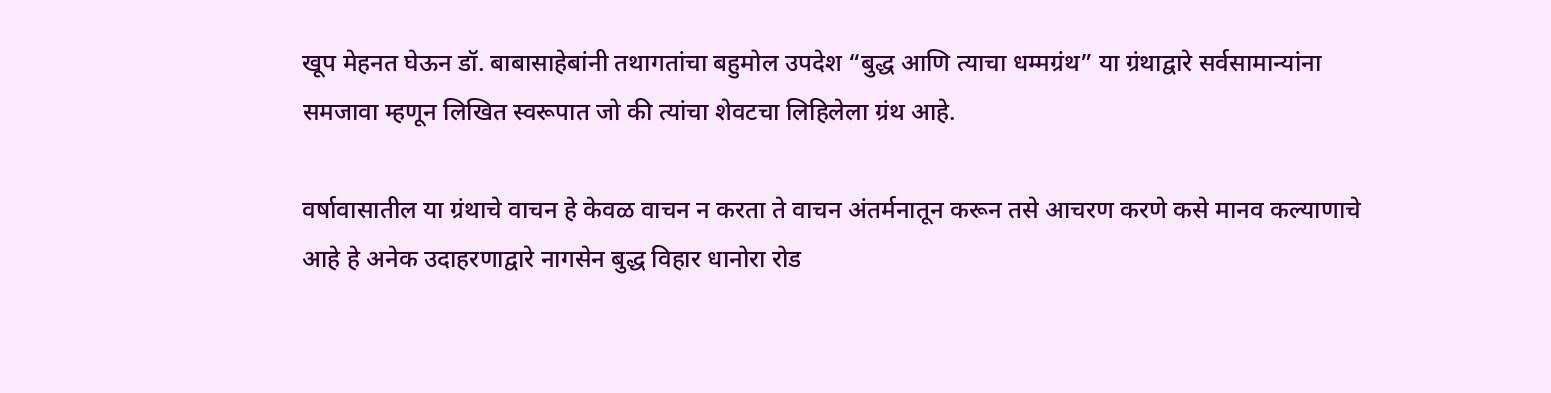खूप मेहनत घेऊन डॉ. बाबासाहेबांनी तथागतांचा बहुमोल उपदेश “बुद्ध आणि त्याचा धम्मग्रंथ” या ग्रंथाद्वारे सर्वसामान्यांना समजावा म्हणून लिखित स्वरूपात जो की त्यांचा शेवटचा लिहिलेला ग्रंथ आहे.

वर्षावासातील या ग्रंथाचे वाचन हे केवळ वाचन न करता ते वाचन अंतर्मनातून करून तसे आचरण करणे कसे मानव कल्याणाचे आहे हे अनेक उदाहरणाद्वारे नागसेन बुद्ध विहार धानोरा रोड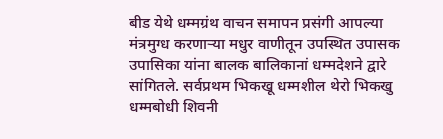बीड येथे धम्मग्रंथ वाचन समापन प्रसंगी आपल्या मंत्रमुग्ध करणाऱ्या मधुर वाणीतून उपस्थित उपासक उपासिका यांना बालक बालिकानां धम्मदेशने द्वारे सांगितले. सर्वप्रथम भिकखू धम्मशील थेरो भिकखु धम्मबोधी शिवनी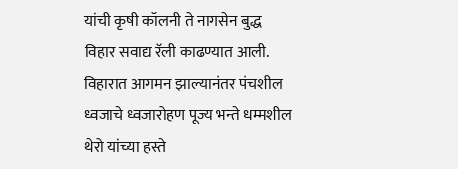यांची कृषी कॉलनी ते नागसेन बुद्ध विहार सवाद्य रॅली काढण्यात आली. विहारात आगमन झाल्यानंतर पंचशील ध्वजाचे ध्वजारोहण पूज्य भन्ते धम्मशील थेरो यांच्या हस्ते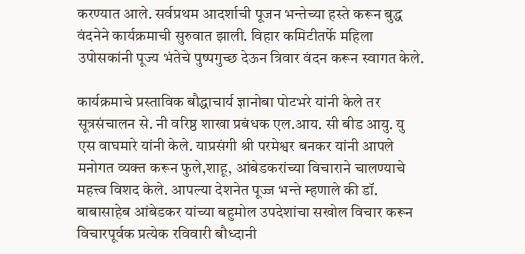करण्यात आले. सर्वप्रथम आदर्शाची पूजन भन्तेच्या हस्ते करून बुद्ध वंदनेने कार्यक्रमाची सुरुवात झाली. विहार कमिटीतर्फे महिला उपोसकांनी पूज्य भंतेचे पुष्पगुच्छ देऊन त्रिवार वंदन करून स्वागत केले.

कार्यक्रमाचे प्रस्ताविक बौद्धाचार्य ज्ञानोबा पोटभरे यांनी केले तर सूत्रसंचालन से. नी वरिष्ठ शाखा प्रबंधक एल.आय. सी बीड आयु. यु एस वाघमारे यांनी केले. याप्रसंगी श्री परमेश्वर बनकर यांनी आपले मनोगत व्यक्त करून फुले,शाहू, आंबेडकरांच्या विचाराने चालण्याचे महत्त्व विशद केले. आपल्या देशनेत पूज्ज भन्ते म्हणाले की डॉ. बाबासाहेब आंबेडकर यांच्या बहुमोल उपदेशांचा सखोल विचार करून विचारपूर्वक प्रत्येक रविवारी बौध्दानी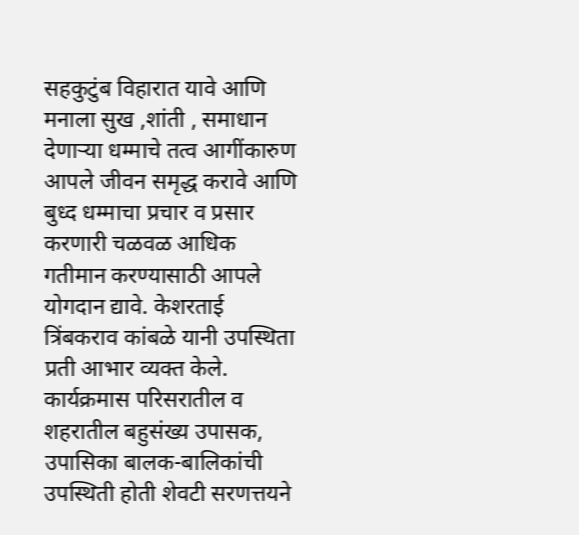सहकुटुंब विहारात यावे आणि मनाला सुख ,शांती , समाधान देणाऱ्या धम्माचे तत्व आगींकारुण आपले जीवन समृद्ध करावे आणि बुध्द धम्माचा प्रचार व प्रसार करणारी चळवळ आधिक  गतीमान करण्यासाठी आपले  योगदान द्यावे. केशरताई त्रिंबकराव कांबळे यानी उपस्थिता प्रती आभार व्यक्त केले. कार्यक्रमास परिसरातील व शहरातील बहुसंख्य उपासक, उपासिका बालक-बालिकांची उपस्थिती होती शेवटी सरणत्तयने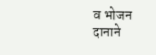व भोजन दानाने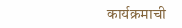कार्यक्रमाची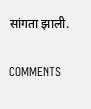सांगता झाली.

COMMENTS